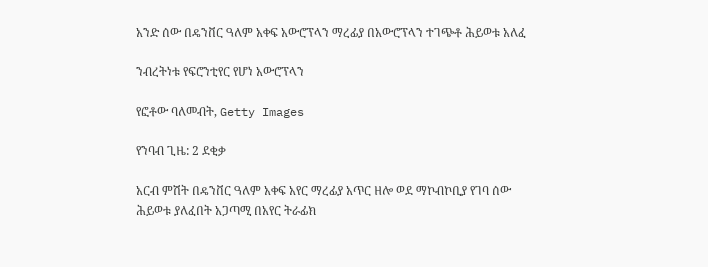አንድ ሰው በዴንቨር ዓለም አቀፍ አውሮፕላን ማረፊያ በአውሮፕላን ተገጭቶ ሕይወቱ አለፈ

ንብረትነቱ የፍሮንቲየር የሆነ አውሮፕላን

የፎቶው ባለመብት, Getty Images

የንባብ ጊዜ: 2 ደቂቃ

አርብ ምሽት በዴንቨር ዓለም አቀፍ አየር ማረፊያ አጥር ዘሎ ወደ ማኮብኮቢያ የገባ ሰው ሕይወቱ ያለፈበት አጋጣሚ በአየር ትራፊክ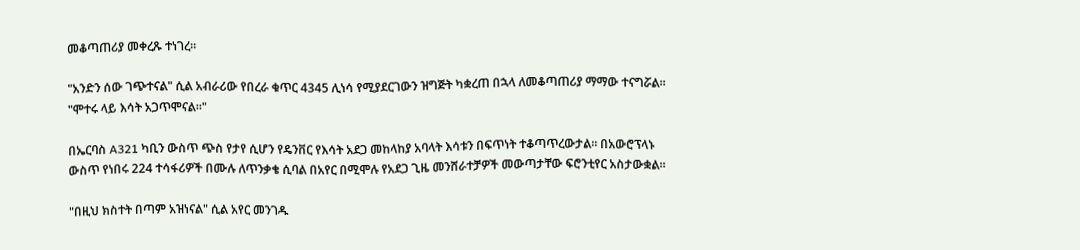መቆጣጠሪያ መቀረጹ ተነገረ።

"አንድን ሰው ገጭተናል" ሲል አብራሪው የበረራ ቁጥር 4345 ሊነሳ የሚያደርገውን ዝግጅት ካቋረጠ በኋላ ለመቆጣጠሪያ ማማው ተናግሯል። "ሞተሩ ላይ እሳት አጋጥሞናል።"

በኤርባስ A321 ካቢን ውስጥ ጭስ የታየ ሲሆን የዴንቨር የእሳት አደጋ መከላከያ አባላት እሳቱን በፍጥነት ተቆጣጥረውታል። በአውሮፕላኑ ውስጥ የነበሩ 224 ተሳፋሪዎች በሙሉ ለጥንቃቄ ሲባል በአየር በሚሞሉ የአደጋ ጊዜ መንሸራተቻዎች መውጣታቸው ፍሮንቲየር አስታውቋል።

"በዚህ ክስተት በጣም አዝነናል" ሲል አየር መንገዱ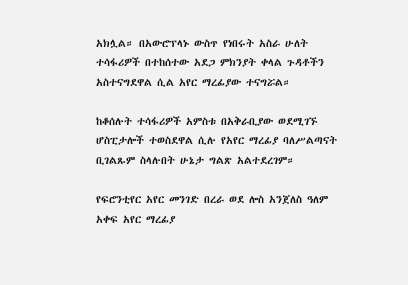አክሏል። በአውሮፕላኑ ውስጥ የነበሩት አስራ ሁለት ተሳፋሪዎች በተከሰተው አደጋ ምክንያት ቀላል ጉዳቶችን አስተናግደዋል ሲል አየር ማረፊያው ተናግሯል።

ከቆሰሉት ተሳፋሪዎች አምስቱ በአቅራቢያው ወደሚገኙ ሆስፒታሎች ተወስደዋል ሲሉ የአየር ማረፊያ ባለሥልጣናት ቢገልጹም ስላሉበት ሁኔታ ግልጽ አልተደረገም።

የፍሮንቲየር አየር መንገድ በረራ ወደ ሎስ አንጀለስ ዓለም አቀፍ አየር ማረፊያ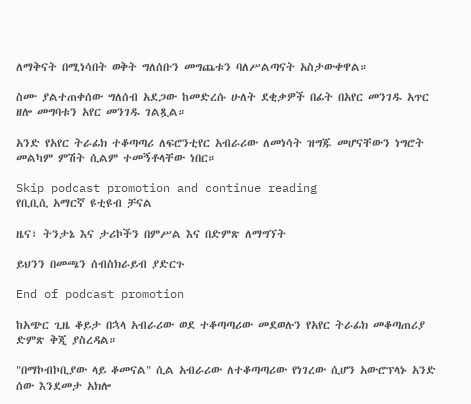ለማቅናት በሚነሳበት ወቅት ግለሰቡን መግጨቱን ባለሥልጣናት አስታውቀዋል።

ስሙ ያልተጠቀሰው ግለሰብ አደጋው ከመድረሱ ሁለት ደቂቃዎች በፊት በአየር መንገዱ አጥር ዘሎ መግባቱን አየር መንገዱ ገልጿል።

አንድ የአየር ትራፊክ ተቆጣጣሪ ለፍሮንቲየር አብራሪው ለመነሳት ዝግጁ መሆናቸውን ነግሮት መልካም ምሽት ሲልም ተመኝቶላቸው ነበር።

Skip podcast promotion and continue reading
የቢቢሲ አማርኛ ዩቲዩብ ቻናል

ዜና፣ ትንታኔ እና ታሪኮችን በምሥል እና በድምጽ ለማግኘት

ይህንን በመጫን ሰብስክራይብ ያድርጉ

End of podcast promotion

ከአጭር ጊዜ ቆይታ በኋላ አብራሪው ወደ ተቆጣጣሪው መደወሉን የአየር ትራፊክ መቆጣጠሪያ ድምጽ ቅጂ ያስረዳል።

"በማኮብኮቢያው ላይ ቆመናል" ሲል አብራሪው ለተቆጣጣሪው የነገረው ሲሆን አውሮፕላኑ አንድ ሰው እንደመታ አክሎ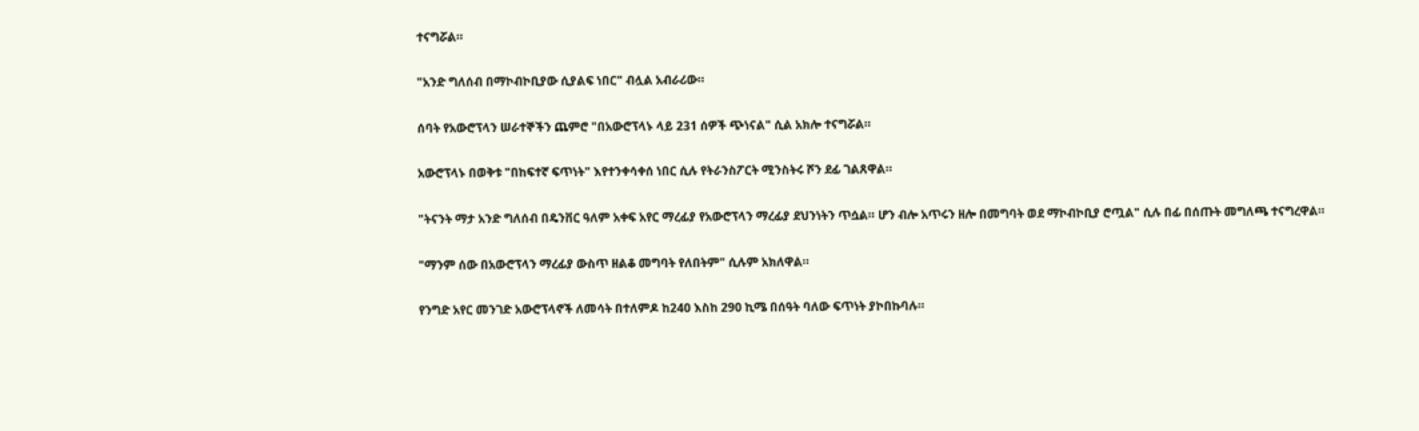ተናግሯል።

"አንድ ግለሰብ በማኮብኮቢያው ሲያልፍ ነበር" ብሏል አብራሪው።

ሰባት የአውሮፕላን ሠራተኞችን ጨምሮ "በአውሮፕላኑ ላይ 231 ሰዎች ጭነናል" ሲል አክሎ ተናግሯል።

አውሮፕላኑ በወቅቱ "በከፍተኛ ፍጥነት" እየተንቀሳቀሰ ነበር ሲሉ የትራንስፖርት ሚንስትሩ ሾን ደፊ ገልጸዋል።

"ትናንት ማታ አንድ ግለሰብ በዴንቨር ዓለም አቀፍ አየር ማረፊያ የአውሮፕላን ማረፊያ ደህንነትን ጥሷል። ሆን ብሎ አጥሩን ዘሎ በመግባት ወደ ማኮብኮቢያ ሮጧል" ሲሉ በፊ በሰጡት መግለጫ ተናግረዋል።

"ማንም ሰው በአውሮፕላን ማረፊያ ውስጥ ዘልቆ መግባት የለበትም" ሲሉም አክለዋል።

የንግድ አየር መንገድ አውሮፕላኖች ለመሳት በተለምዶ ከ240 እስከ 290 ኪሜ በሰዓት ባለው ፍጥነት ያኮበኩባሉ።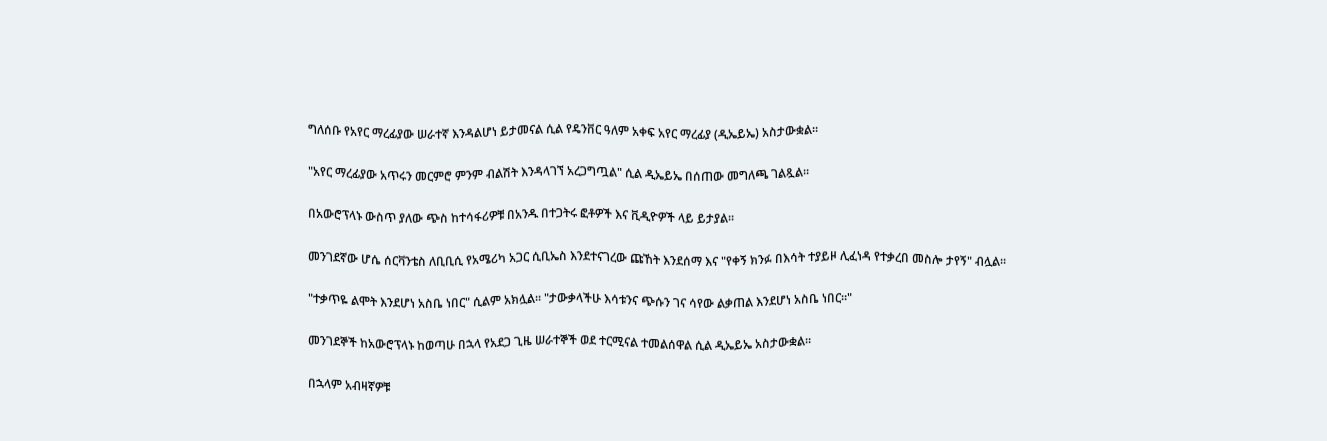ግለሰቡ የአየር ማረፊያው ሠራተኛ እንዳልሆነ ይታመናል ሲል የዴንቨር ዓለም አቀፍ አየር ማረፊያ (ዲኤይኤ) አስታውቋል።

"አየር ማረፊያው አጥሩን መርምሮ ምንም ብልሽት እንዳላገኘ አረጋግጧል" ሲል ዲኤይኤ በሰጠው መግለጫ ገልጿል።

በአውሮፕላኑ ውስጥ ያለው ጭስ ከተሳፋሪዎቹ በአንዱ በተጋትሩ ፎቶዎች እና ቪዲዮዎች ላይ ይታያል።

መንገደኛው ሆሴ ሰርቫንቴስ ለቢቢሲ የአሜሪካ አጋር ሲቢኤስ እንደተናገረው ጩኸት እንደሰማ እና "የቀኝ ክንፉ በእሳት ተያይዞ ሊፈነዳ የተቃረበ መስሎ ታየኝ" ብሏል።

"ተቃጥዬ ልሞት እንደሆነ አስቤ ነበር" ሲልም አክሏል። "ታውቃላችሁ እሳቱንና ጭሱን ገና ሳየው ልቃጠል እንደሆነ አስቤ ነበር።"

መንገደኞች ከአውሮፕላኑ ከወጣሁ በኋላ የአደጋ ጊዜ ሠራተኞች ወደ ተርሚናል ተመልሰዋል ሲል ዲኤይኤ አስታውቋል።

በኋላም አብዛኛዎቹ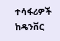ተሳፋሪዎች ከዴንቨር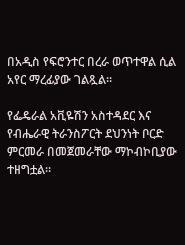በአዲስ የፍሮንተር በረራ ወጥተዋል ሲል አየር ማረፊያው ገልጿል።

የፌዴራል አቪዬሽን አስተዳደር እና የብሔራዊ ትራንስፖርት ደህንነት ቦርድ ምርመራ በመጀመራቸው ማኮብኮቢያው ተዘግቷል።